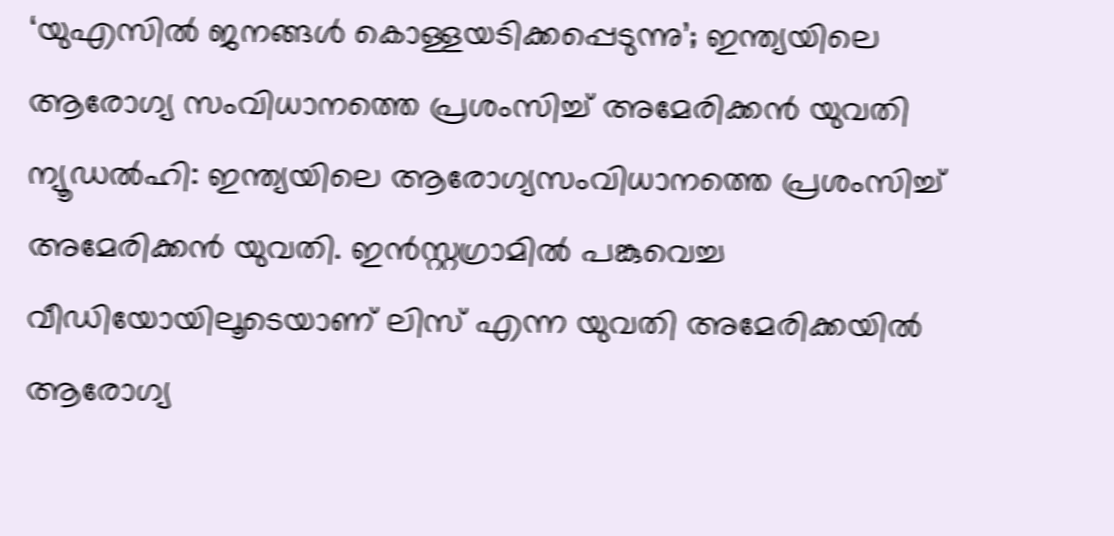‘യുഎസിൽ ജനങ്ങൾ കൊള്ളയടിക്കപ്പെടുന്നു’; ഇന്ത്യയിലെ ആരോഗ്യ സംവിധാനത്തെ പ്രശംസിച്ച് അമേരിക്കൻ യുവതി
ന്യൂഡൽഹി: ഇന്ത്യയിലെ ആരോഗ്യസംവിധാനത്തെ പ്രശംസിച്ച് അമേരിക്കൻ യുവതി. ഇൻസ്റ്റഗ്രാമിൽ പങ്കുവെച്ച വീഡിയോയിലൂടെയാണ് ലിസ് എന്ന യുവതി അമേരിക്കയിൽ ആരോഗ്യ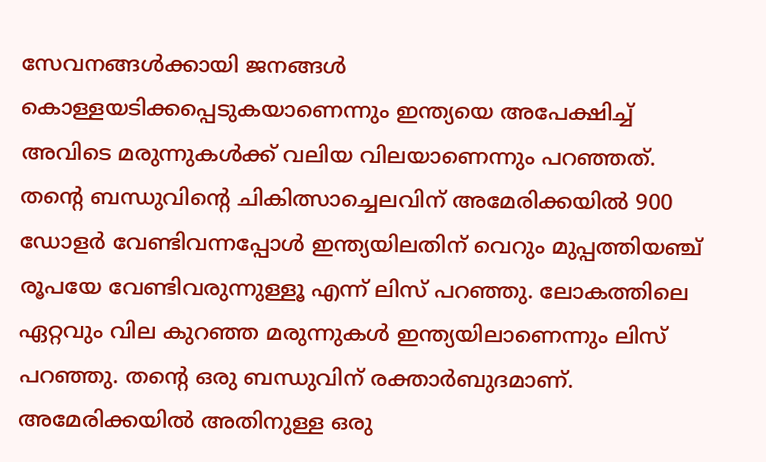സേവനങ്ങൾക്കായി ജനങ്ങൾ കൊള്ളയടിക്കപ്പെടുകയാണെന്നും ഇന്ത്യയെ അപേക്ഷിച്ച് അവിടെ മരുന്നുകൾക്ക് വലിയ വിലയാണെന്നും പറഞ്ഞത്.
തന്റെ ബന്ധുവിന്റെ ചികിത്സാച്ചെലവിന് അമേരിക്കയിൽ 900 ഡോളർ വേണ്ടിവന്നപ്പോൾ ഇന്ത്യയിലതിന് വെറും മുപ്പത്തിയഞ്ച് രൂപയേ വേണ്ടിവരുന്നുള്ളൂ എന്ന് ലിസ് പറഞ്ഞു. ലോകത്തിലെ ഏറ്റവും വില കുറഞ്ഞ മരുന്നുകൾ ഇന്ത്യയിലാണെന്നും ലിസ് പറഞ്ഞു. തന്റെ ഒരു ബന്ധുവിന് രക്താർബുദമാണ്. അമേരിക്കയിൽ അതിനുള്ള ഒരു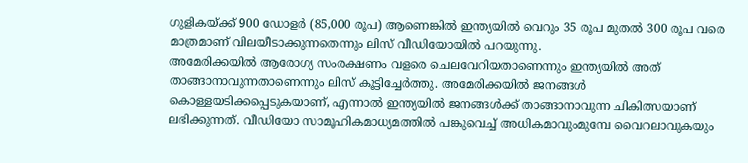ഗുളികയ്ക്ക് 900 ഡോളർ (85,000 രൂപ) ആണെങ്കിൽ ഇന്ത്യയിൽ വെറും 35 രൂപ മുതൽ 300 രൂപ വരെ മാത്രമാണ് വിലയീടാക്കുന്നതെന്നും ലിസ് വീഡിയോയിൽ പറയുന്നു.
അമേരിക്കയിൽ ആരോഗ്യ സംരക്ഷണം വളരെ ചെലവേറിയതാണെന്നും ഇന്ത്യയിൽ അത് താങ്ങാനാവുന്നതാണെന്നും ലിസ് കൂട്ടിച്ചേർത്തു. അമേരിക്കയിൽ ജനങ്ങൾ കൊള്ളയടിക്കപ്പെടുകയാണ്, എന്നാൽ ഇന്ത്യയിൽ ജനങ്ങൾക്ക് താങ്ങാനാവുന്ന ചികിത്സയാണ് ലഭിക്കുന്നത്. വീഡിയോ സാമൂഹികമാധ്യമത്തിൽ പങ്കുവെച്ച് അധികമാവുംമുമ്പേ വൈറലാവുകയും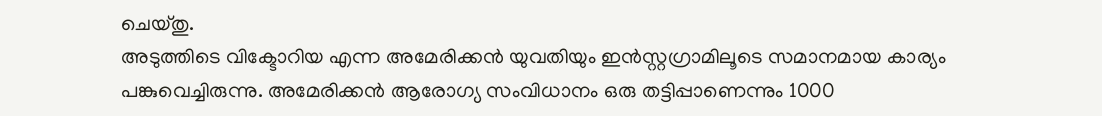ചെയ്തു.
അടുത്തിടെ വിക്ടോറിയ എന്ന അമേരിക്കൻ യുവതിയും ഇൻസ്റ്റഗ്രാമിലൂടെ സമാനമായ കാര്യം പങ്കുവെച്ചിരുന്നു. അമേരിക്കൻ ആരോഗ്യ സംവിധാനം ഒരു തട്ടിപ്പാണെന്നും 1000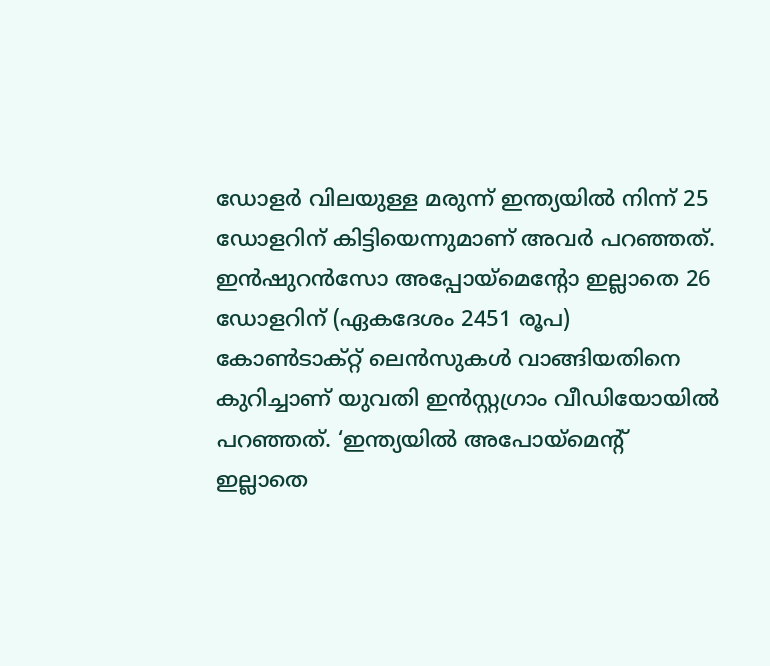ഡോളർ വിലയുള്ള മരുന്ന് ഇന്ത്യയിൽ നിന്ന് 25 ഡോളറിന് കിട്ടിയെന്നുമാണ് അവർ പറഞ്ഞത്. ഇൻഷുറൻസോ അപ്പോയ്മെന്റോ ഇല്ലാതെ 26 ഡോളറിന് (ഏകദേശം 2451 രൂപ) കോൺടാക്റ്റ് ലെൻസുകൾ വാങ്ങിയതിനെ കുറിച്ചാണ് യുവതി ഇൻസ്റ്റഗ്രാം വീഡിയോയിൽ പറഞ്ഞത്. ‘ഇന്ത്യയിൽ അപോയ്മെന്റ് ഇല്ലാതെ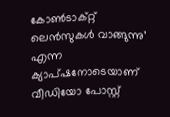കോൺടാക്റ്റ് ലെൻസുകൾ വാങ്ങുന്നു’ എന്ന ക്യാപ്ഷനോടെയാണ് വീഡിയോ പോസ്റ്റ്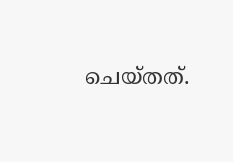ചെയ്തത്.